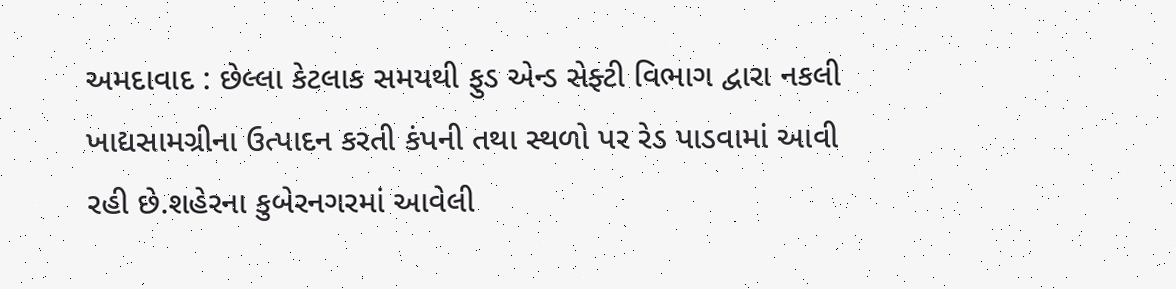અમદાવાદ : છેલ્લા કેટલાક સમયથી ફુડ એન્ડ સેફ્ટી વિભાગ દ્વારા નકલી ખાદ્યસામગ્રીના ઉત્પાદન કરતી કંપની તથા સ્થળો પર રેડ પાડવામાં આવી રહી છે.શહેરના કુબેરનગરમાં આવેલી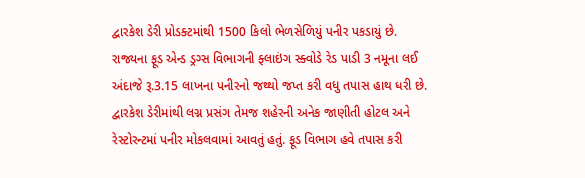દ્વારકેશ ડેરી પ્રોડક્ટમાંથી 1500 કિલો ભેળસેળિયું પનીર પકડાયું છે. રાજ્યના ફૂડ એન્ડ ડ્રગ્સ વિભાગની ફ્લાઇંગ સ્ક્વોડે રેડ પાડી 3 નમૂના લઈ અંદાજે રૂ.3.15 લાખના પનીરનો જથ્થો જપ્ત કરી વધુ તપાસ હાથ ધરી છે. દ્વારકેશ ડેરીમાંથી લગ્ન પ્રસંગ તેમજ શહેરની અનેક જાણીતી હોટલ અને રેસ્ટોરન્ટમાં પનીર મોકલવામાં આવતું હતું. ફૂડ વિભાગ હવે તપાસ કરી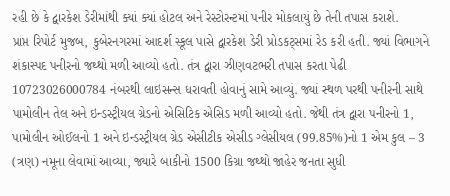રહી છે કે દ્વારકેશ ડેરીમાંથી ક્યાં ક્યાં હોટલ અને રેસ્ટોરન્ટમાં પનીર મોકલાયું છે તેની તપાસ કરાશે.
પ્રાપ્ત રિપોર્ટ મુજબ, કુબેરનગરમાં આદર્શ સ્કૂલ પાસે દ્વારકેશ ડેરી પ્રોડકટ્સમાં રેડ કરી હતી. જ્યાં વિભાગને શંકાસ્પદ પનીરનો જથ્થો મળી આવ્યો હતો. તંત્ર દ્વારા ઝીણવટભરી તપાસ કરતા પેઢી 10723026000784 નંબરથી લાઇસન્સ ધરાવતી હોવાનું સામે આવ્યું. જ્યાં સ્થળ પરથી પનીરની સાથે પામોલીન તેલ અને ઇન્ડસ્ટ્રીયલ ગ્રેડનો એસિટિક એસિડ મળી આવ્યો હતો. જેથી તંત્ર દ્વારા પનીરનો 1, પામોલીન ઓઈલનો 1 અને ઇન્ડસ્ટ્રીયલ ગ્રેડ એસીટીક એસીડ ગ્લેસીયલ (99.85%)નો 1 એમ કુલ – 3 (ત્રણ) નમૂના લેવામાં આવ્યા, જ્યારે બાકીનો 1500 કિગ્રા જથ્થો જાહેર જનતા સુધી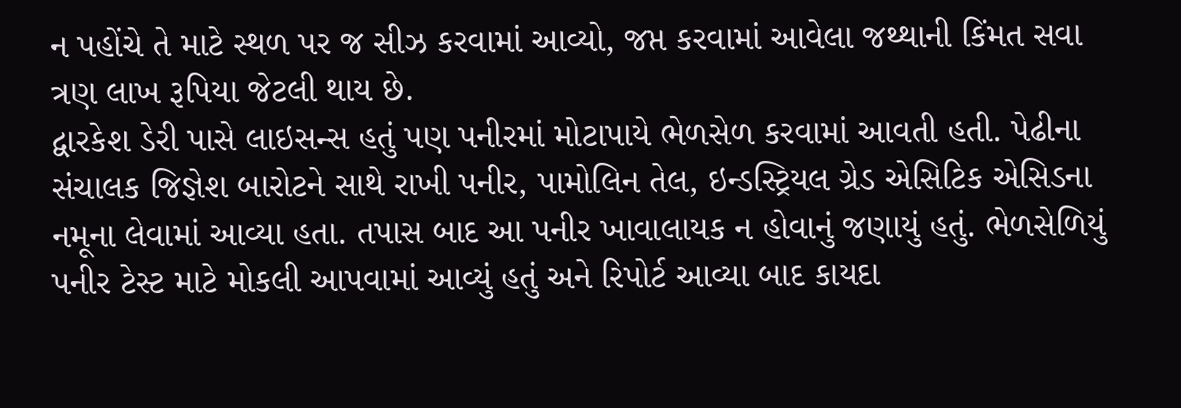ન પહોંચે તે માટે સ્થળ પર જ સીઝ કરવામાં આવ્યો, જપ્ત કરવામાં આવેલા જથ્થાની કિંમત સવા ત્રણ લાખ રૂપિયા જેટલી થાય છે.
દ્વારકેશ ડેરી પાસે લાઇસન્સ હતું પણ પનીરમાં મોટાપાયે ભેળસેળ કરવામાં આવતી હતી. પેઢીના સંચાલક જિજ્ઞેશ બારોટને સાથે રાખી પનીર, પામોલિન તેલ, ઇન્ડસ્ટ્રિયલ ગ્રેડ એસિટિક એસિડના નમૂના લેવામાં આવ્યા હતા. તપાસ બાદ આ પનીર ખાવાલાયક ન હોવાનું જણાયું હતું. ભેળસેળિયું પનીર ટેસ્ટ માટે મોકલી આપવામાં આવ્યું હતું અને રિપોર્ટ આવ્યા બાદ કાયદા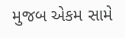મુજબ એકમ સામે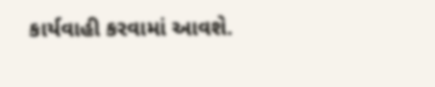કાર્યવાહી કરવામાં આવશે.